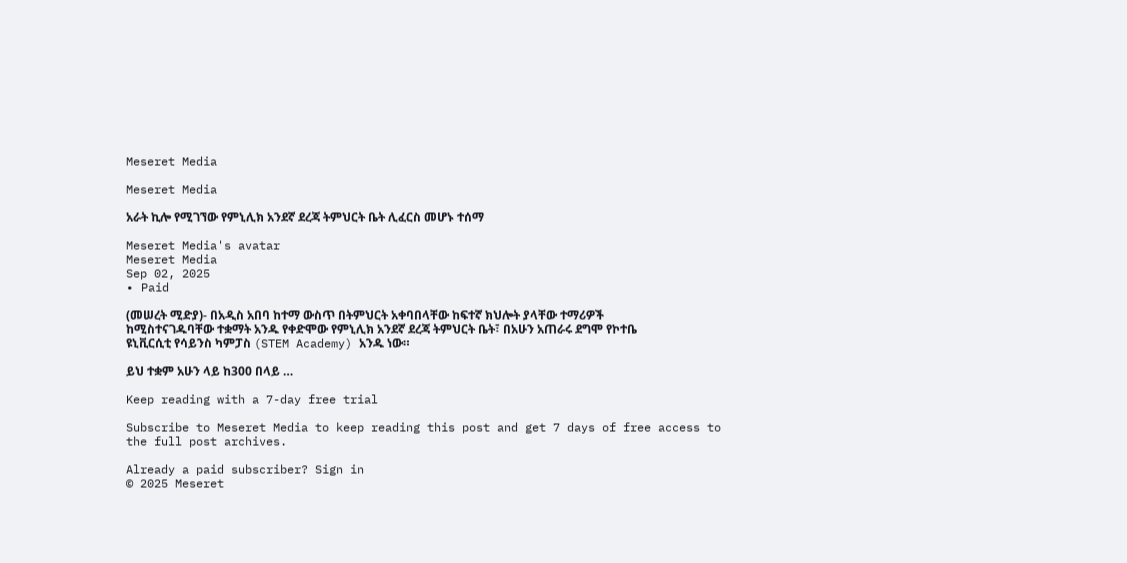Meseret Media

Meseret Media

አራት ኪሎ የሚገኘው የምኒሊክ አንደኛ ደረጃ ትምህርት ቤት ሊፈርስ መሆኑ ተሰማ

Meseret Media's avatar
Meseret Media
Sep 02, 2025
∙ Paid

(መሠረት ሚድያ)- በአዲስ አበባ ከተማ ውስጥ በትምህርት አቀባበላቸው ከፍተኛ ክህሎት ያላቸው ተማሪዎች ከሚስተናገዱባቸው ተቋማት አንዱ የቀድሞው የምኒሊክ አንደኛ ደረጃ ትምህርት ቤት፣ በአሁን አጠራሩ ደግሞ የኮተቤ ዩኒቪርሲቲ የሳይንስ ካምፓስ (STEM Academy) አንዱ ነው።

ይህ ተቋም አሁን ላይ ከ300 በላይ …

Keep reading with a 7-day free trial

Subscribe to Meseret Media to keep reading this post and get 7 days of free access to the full post archives.

Already a paid subscriber? Sign in
© 2025 Meseret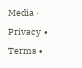Media · Privacy ∙ Terms ∙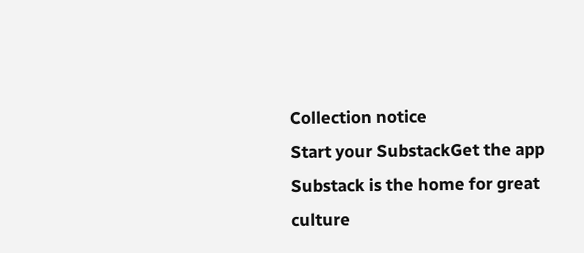Collection notice
Start your SubstackGet the app
Substack is the home for great culture